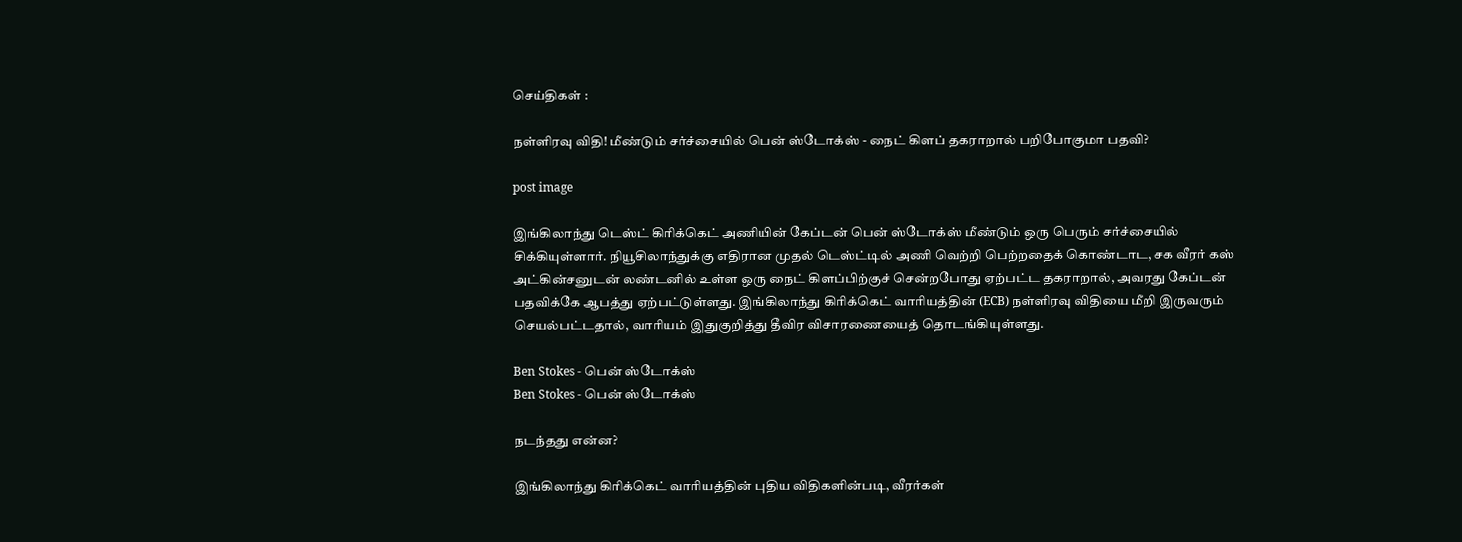செய்திகள் :

நள்ளிரவு விதி! மீண்டும் சர்ச்சையில் பென் ஸ்டோக்ஸ் - நைட் கிளப் தகராறால் பறிபோகுமா பதவி?

post image

இங்கிலாந்து டெஸ்ட் கிரிக்கெட் அணியின் கேப்டன் பென் ஸ்டோக்ஸ் மீண்டும் ஒரு பெரும் சர்ச்சையில் சிக்கியுள்ளார். நியூசிலாந்துக்கு எதிரான முதல் டெஸ்ட்டில் அணி வெற்றி பெற்றதைக் கொண்டாட, சக வீரர் கஸ் அட்கின்சனுடன் லண்டனில் உள்ள ஒரு நைட் கிளப்பிற்குச் சென்றபோது ஏற்பட்ட தகராறால், அவரது கேப்டன் பதவிக்கே ஆபத்து ஏற்பட்டுள்ளது. இங்கிலாந்து கிரிக்கெட் வாரியத்தின் (ECB) நள்ளிரவு விதியை மீறி இருவரும் செயல்பட்டதால், வாரியம் இதுகுறித்து தீவிர விசாரணையைத் தொடங்கியுள்ளது.

Ben Stokes - பென் ஸ்டோக்ஸ்
Ben Stokes - பென் ஸ்டோக்ஸ்

நடந்தது என்ன?

இங்கிலாந்து கிரிக்கெட் வாரியத்தின் புதிய விதிகளின்படி, வீரர்கள்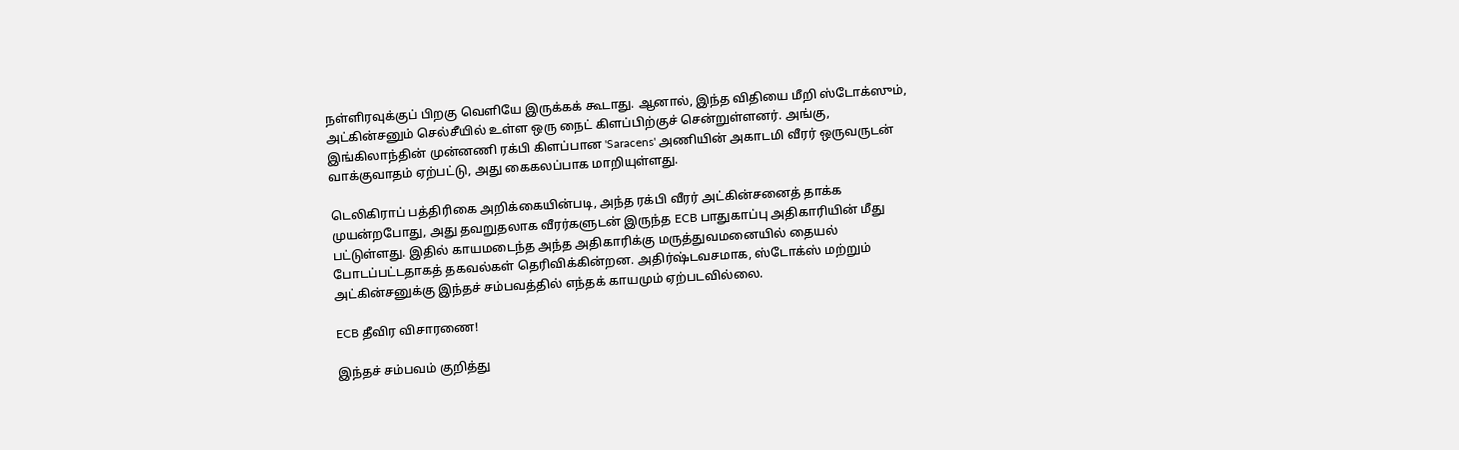நள்ளிரவுக்குப் பிறகு வெளியே இருக்கக் கூடாது. ஆனால், இந்த விதியை மீறி ஸ்டோக்ஸும், அட்கின்சனும் செல்சீயில் உள்ள ஒரு நைட் கிளப்பிற்குச் சென்றுள்ளனர். அங்கு, இங்கிலாந்தின் முன்னணி ரக்பி கிளப்பான 'Saracens' அணியின் அகாடமி வீரர் ஒருவருடன் வாக்குவாதம் ஏற்பட்டு, அது கைகலப்பாக மாறியுள்ளது.

டெலிகிராப் பத்திரிகை அறிக்கையின்படி, அந்த ரக்பி வீரர் அட்கின்சனைத் தாக்க முயன்றபோது, அது தவறுதலாக வீரர்களுடன் இருந்த ECB பாதுகாப்பு அதிகாரியின் மீது பட்டுள்ளது. இதில் காயமடைந்த அந்த அதிகாரிக்கு மருத்துவமனையில் தையல் போடப்பட்டதாகத் தகவல்கள் தெரிவிக்கின்றன. அதிர்ஷ்டவசமாக, ஸ்டோக்ஸ் மற்றும் அட்கின்சனுக்கு இந்தச் சம்பவத்தில் எந்தக் காயமும் ஏற்படவில்லை.

ECB தீவிர விசாரணை!

இந்தச் சம்பவம் குறித்து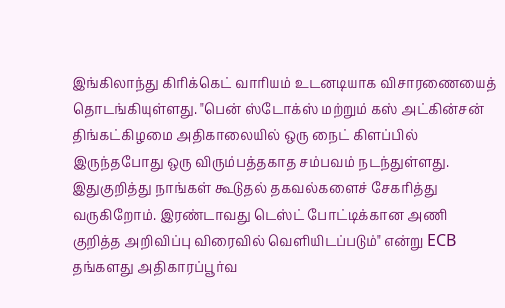இங்கிலாந்து கிரிக்கெட் வாரியம் உடனடியாக விசாரணையைத் தொடங்கியுள்ளது. "பென் ஸ்டோக்ஸ் மற்றும் கஸ் அட்கின்சன் திங்கட்கிழமை அதிகாலையில் ஒரு நைட் கிளப்பில் இருந்தபோது ஒரு விரும்பத்தகாத சம்பவம் நடந்துள்ளது. இதுகுறித்து நாங்கள் கூடுதல் தகவல்களைச் சேகரித்து வருகிறோம். இரண்டாவது டெஸ்ட் போட்டிக்கான அணி குறித்த அறிவிப்பு விரைவில் வெளியிடப்படும்" என்று ECB தங்களது அதிகாரப்பூர்வ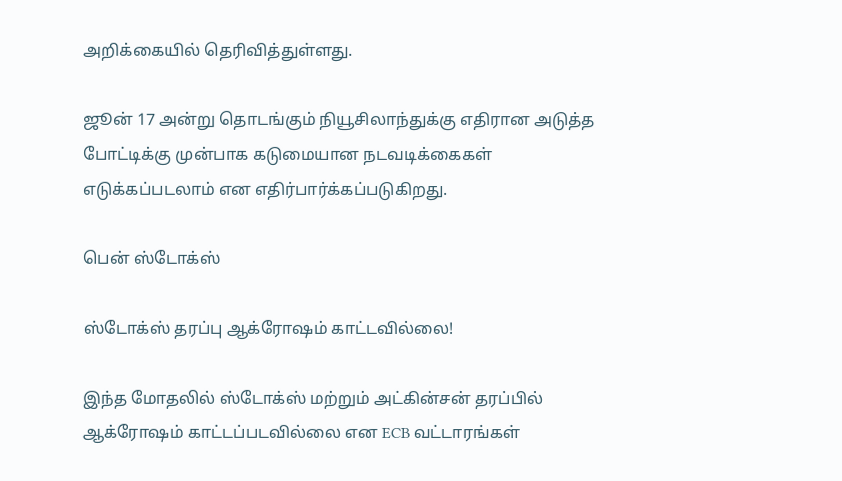அறிக்கையில் தெரிவித்துள்ளது.

ஜூன் 17 அன்று தொடங்கும் நியூசிலாந்துக்கு எதிரான அடுத்த போட்டிக்கு முன்பாக கடுமையான நடவடிக்கைகள் எடுக்கப்படலாம் என எதிர்பார்க்கப்படுகிறது.

பென் ஸ்டோக்ஸ்

ஸ்டோக்ஸ் தரப்பு ஆக்ரோஷம் காட்டவில்லை!

இந்த மோதலில் ஸ்டோக்ஸ் மற்றும் அட்கின்சன் தரப்பில் ஆக்ரோஷம் காட்டப்படவில்லை என ECB வட்டாரங்கள்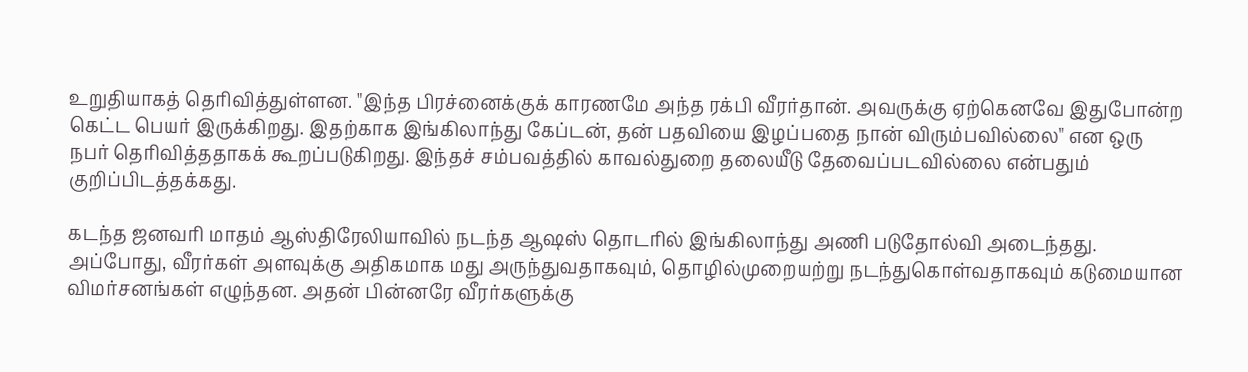உறுதியாகத் தெரிவித்துள்ளன. "இந்த பிரச்னைக்குக் காரணமே அந்த ரக்பி வீரர்தான். அவருக்கு ஏற்கெனவே இதுபோன்ற கெட்ட பெயர் இருக்கிறது. இதற்காக இங்கிலாந்து கேப்டன், தன் பதவியை இழப்பதை நான் விரும்பவில்லை" என ஒரு நபர் தெரிவித்ததாகக் கூறப்படுகிறது. இந்தச் சம்பவத்தில் காவல்துறை தலையீடு தேவைப்படவில்லை என்பதும் குறிப்பிடத்தக்கது.

கடந்த ஜனவரி மாதம் ஆஸ்திரேலியாவில் நடந்த ஆஷஸ் தொடரில் இங்கிலாந்து அணி படுதோல்வி அடைந்தது. அப்போது, வீரர்கள் அளவுக்கு அதிகமாக மது அருந்துவதாகவும், தொழில்முறையற்று நடந்துகொள்வதாகவும் கடுமையான விமர்சனங்கள் எழுந்தன. அதன் பின்னரே வீரர்களுக்கு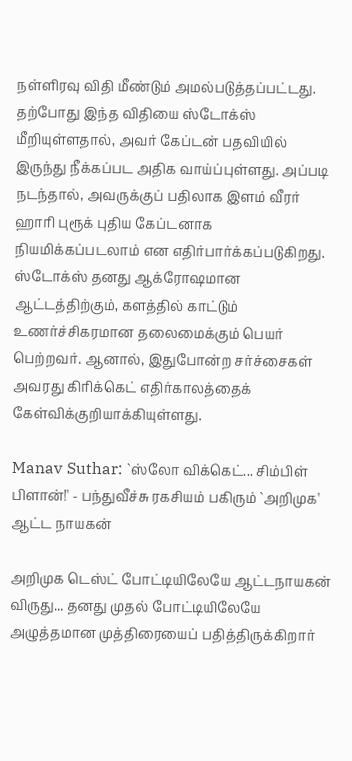நள்ளிரவு விதி மீண்டும் அமல்படுத்தப்பட்டது. தற்போது இந்த விதியை ஸ்டோக்ஸ் மீறியுள்ளதால், அவர் கேப்டன் பதவியில் இருந்து நீக்கப்பட அதிக வாய்ப்புள்ளது. அப்படி நடந்தால், அவருக்குப் பதிலாக இளம் வீரர் ஹாரி புரூக் புதிய கேப்டனாக நியமிக்கப்படலாம் என எதிர்பார்க்கப்படுகிறது. ஸ்டோக்ஸ் தனது ஆக்ரோஷமான ஆட்டத்திற்கும், களத்தில் காட்டும் உணர்ச்சிகரமான தலைமைக்கும் பெயர் பெற்றவர். ஆனால், இதுபோன்ற சர்ச்சைகள் அவரது கிரிக்கெட் எதிர்காலத்தைக் கேள்விக்குறியாக்கியுள்ளது.

Manav Suthar: `ஸ்லோ விக்கெட்... சிம்பிள் பிளான்!' - பந்துவீச்சு ரகசியம் பகிரும் `அறிமுக' ஆட்ட நாயகன்

அறிமுக டெஸ்ட் போட்டியிலேயே ஆட்டநாயகன் விருது... தனது முதல் போட்டியிலேயே அழுத்தமான முத்திரையைப் பதித்திருக்கிறார்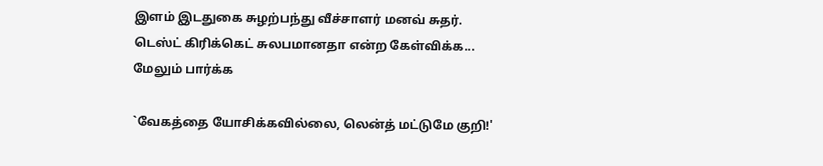இளம் இடதுகை சுழற்பந்து வீச்சாளர் மனவ் சுதர். டெஸ்ட் கிரிக்கெட் சுலபமானதா என்ற கேள்விக்க... மேலும் பார்க்க

`வேகத்தை யோசிக்கவில்லை, லென்த் மட்டுமே குறி!'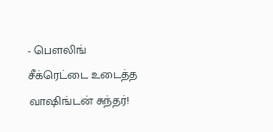- பௌலிங் சீக்ரெட்டை உடைத்த வாஷிங்டன் சுந்தர்!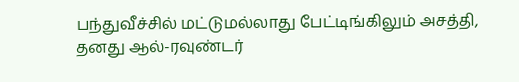பந்துவீச்சில் மட்டுமல்லாது பேட்டிங்கிலும் அசத்தி, தனது ஆல்-ரவுண்டர்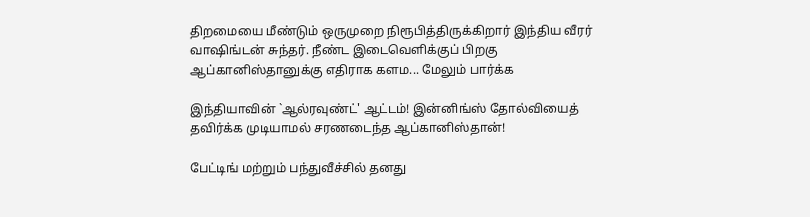திறமையை மீண்டும் ஒருமுறை நிரூபித்திருக்கிறார் இந்திய வீரர் வாஷிங்டன் சுந்தர். நீண்ட இடைவெளிக்குப் பிறகு ஆப்கானிஸ்தானுக்கு எதிராக களம... மேலும் பார்க்க

இந்தியாவின் `ஆல்ரவுண்ட்' ஆட்டம்! இன்னிங்ஸ் தோல்வியைத் தவிர்க்க முடியாமல் சரணடைந்த ஆப்கானிஸ்தான்!

பேட்டிங் மற்றும் பந்துவீச்சில் தனது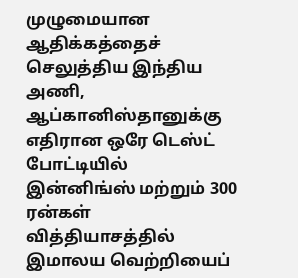முழுமையான ஆதிக்கத்தைச் செலுத்திய இந்திய அணி, ஆப்கானிஸ்தானுக்கு எதிரான ஒரே டெஸ்ட் போட்டியில் இன்னிங்ஸ் மற்றும் 300 ரன்கள் வித்தியாசத்தில் இமாலய வெற்றியைப்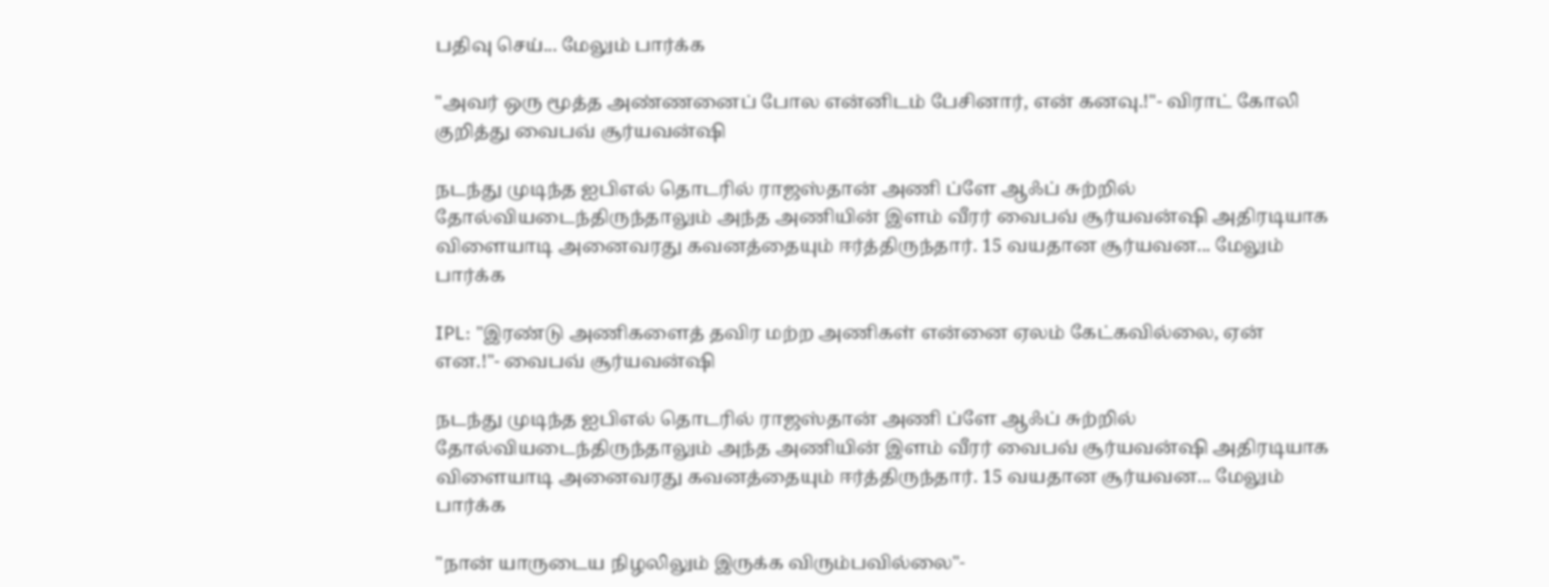பதிவு செய்... மேலும் பார்க்க

"அவர் ஒரு மூத்த அண்ணனைப் போல என்னிடம் பேசினார், என் கனவு.!"- விராட் கோலி குறித்து வைபவ் சூர்யவன்ஷி

நடந்து முடிந்த ஐபிஎல் தொடரில் ராஜஸ்தான் அணி ப்ளே ஆஃப் சுற்றில் தோல்வியடைந்திருந்தாலும் அந்த அணியின் இளம் வீரர் வைபவ் சூர்யவன்ஷி அதிரடியாக விளையாடி அனைவரது கவனத்தையும் ஈர்த்திருந்தார். 15 வயதான சூர்யவன... மேலும் பார்க்க

IPL: "இரண்டு அணிகளைத் தவிர மற்ற அணிகள் என்னை ஏலம் கேட்கவில்லை, ஏன் என.!"- வைபவ் சூர்யவன்ஷி

நடந்து முடிந்த ஐபிஎல் தொடரில் ராஜஸ்தான் அணி ப்ளே ஆஃப் சுற்றில் தோல்வியடைந்திருந்தாலும் அந்த அணியின் இளம் வீரர் வைபவ் சூர்யவன்ஷி அதிரடியாக விளையாடி அனைவரது கவனத்தையும் ஈர்த்திருந்தார். 15 வயதான சூர்யவன... மேலும் பார்க்க

"நான் யாருடைய நிழலிலும் இருக்க விரும்பவில்லை"-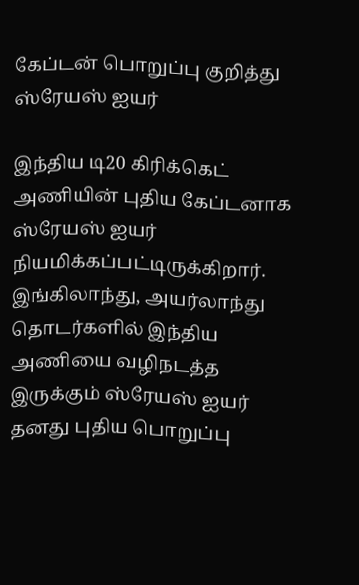கேப்டன் பொறுப்பு குறித்து ஸ்ரேயஸ் ஐயர்

இந்திய டி20 கிரிக்கெட் அணியின் புதிய கேப்டனாக ஸ்ரேயஸ் ஐயர் நியமிக்கப்பட்டிருக்கிறார். இங்கிலாந்து, அயர்லாந்து தொடர்களில் இந்திய அணியை வழிநடத்த இருக்கும் ஸ்ரேயஸ் ஐயர் தனது புதிய பொறுப்பு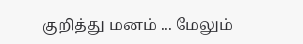குறித்து மனம் ... மேலும்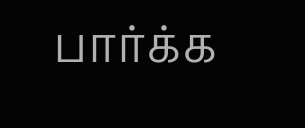பார்க்க